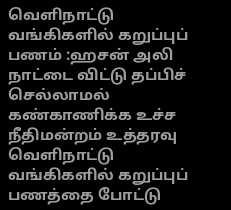வெளிநாட்டு வங்கிகளில் கறுப்புப் பணம் :ஹசன் அலி நாட்டை விட்டு தப்பிச் செல்லாமல் கண்காணிக்க உச்ச நீதிமன்றம் உத்தரவு
வெளிநாட்டு வங்கிகளில் கறுப்புப் பணத்தை போட்டு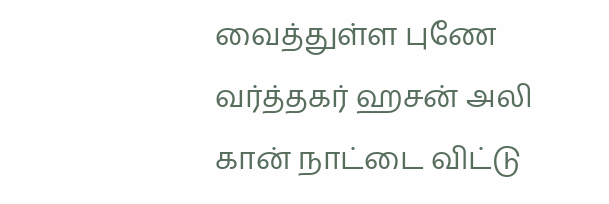வைத்துள்ள புணே வர்த்தகர் ஹசன் அலி கான் நாட்டை விட்டு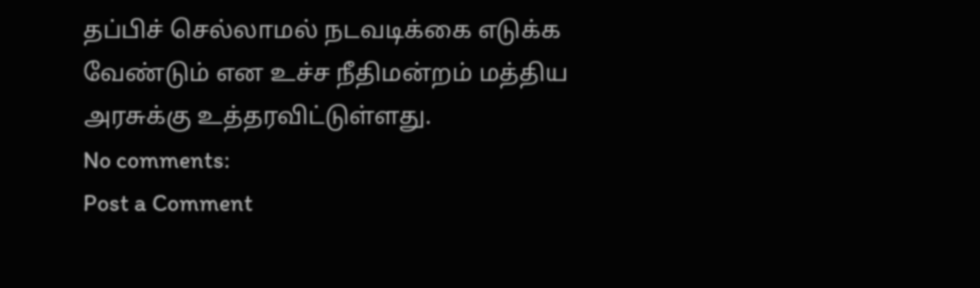தப்பிச் செல்லாமல் நடவடிக்கை எடுக்க வேண்டும் என உச்ச நீதிமன்றம் மத்திய அரசுக்கு உத்தரவிட்டுள்ளது.
No comments:
Post a Comment